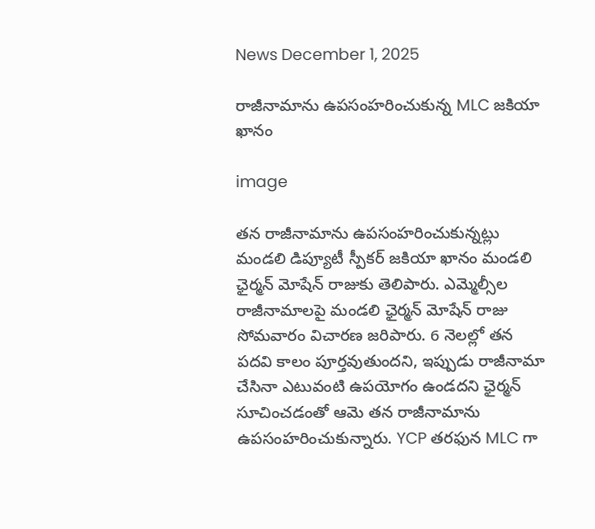News December 1, 2025

రాజీనామాను ఉపసంహరించుకున్న MLC జకియా ఖానం

image

తన రాజీనామాను ఉపసంహరించుకున్నట్లు మండలి డిప్యూటీ స్పీకర్ జకియా ఖానం మండలి ఛైర్మన్ మోషేన్ రాజుకు తెలిపారు. ఎమ్మెల్సీల రాజీనామాలపై మండలి ఛైర్మన్ మోషేన్ రాజు సోమవారం విచారణ జరిపారు. 6 నెలల్లో తన పదవి కాలం పూర్తవుతుందని, ఇప్పుడు రాజీనామా చేసినా ఎటువంటి ఉపయోగం ఉండదని ఛైర్మన్ సూచించడంతో ఆమె తన రాజీనామాను ఉపసంహరించుకున్నారు. YCP త‌ర‌ఫున MLC గా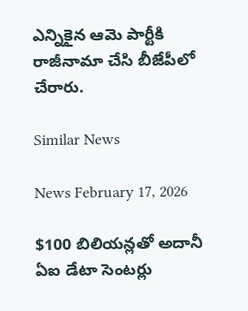ఎన్నికైన ఆమె పార్టీకి రాజీనామా చేసి బీజేపీలో చేరారు.

Similar News

News February 17, 2026

$100 బిలియన్లతో అదానీ ఏఐ డేటా సెంటర్లు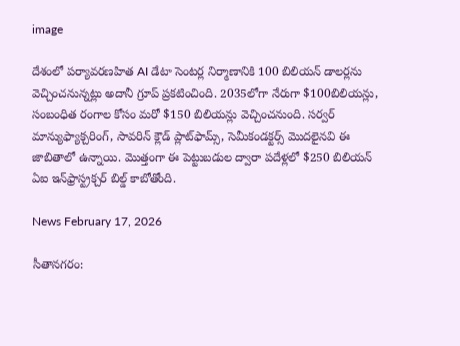image

దేశంలో పర్యావరణహిత AI డేటా సెంటర్ల నిర్మాణానికి 100 బిలియన్ డాలర్లను వెచ్చించనున్నట్లు అదానీ గ్రూప్ ప్రకటించింది. 2035లోగా నేరుగా $100బిలియన్లు, సంబంధిత రంగాల కోసం మరో $150 బిలియన్లు వెచ్చించనుంది. సర్వర్ మాన్యుఫ్యాక్చరింగ్, సావరిన్ క్లౌడ్ ప్లాట్‌ఫామ్స్, సెమీకండక్టర్స్ మొదలైనవి ఈ జాబితాలో ఉన్నాయి. మొత్తంగా ఈ పెట్టుబడుల ద్వారా పదేళ్లలో $250 బిలియన్ ఏఐ ఇన్‌ఫ్రాస్ట్రక్చర్ బిల్డ్ కాబోతోంది.

News February 17, 2026

సీతానగరం: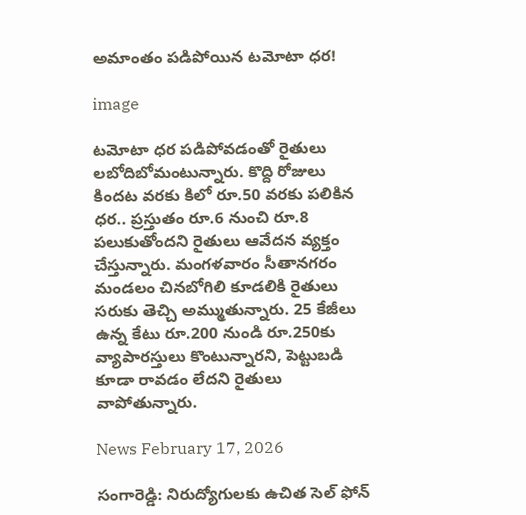అమాంతం పడిపోయిన టమోటా ధర!

image

టమోటా ధర పడిపోవడంతో రైతులు లబోదిబోమంటున్నారు. కొద్ది రోజులు కిందట వరకు కిలో రూ.50 వరకు పలికిన ధర.. ప్రస్తుతం రూ.6 నుంచి రూ.8 పలుకుతోందని రైతులు ఆవేదన వ్యక్తం చేస్తున్నారు. మంగళవారం సీతానగరం మండలం చినబోగిలి కూడలికి రైతులు సరుకు తెచ్చి అమ్ముతున్నారు. 25 కేజీలు ఉన్న కేటు రూ.200 నుండి రూ.250కు వ్యాపారస్తులు కొంటున్నారని, పెట్టుబడి కూడా రావడం లేదని రైతులు వాపోతున్నారు.

News February 17, 2026

సంగారెడ్డి: నిరుద్యోగులకు ఉచిత సెల్ ఫోన్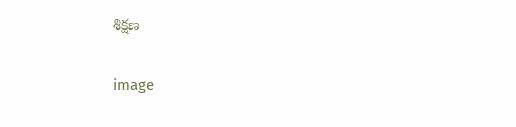శిక్షణ

image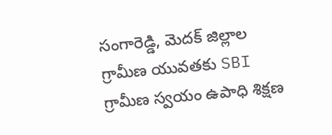సంగారెడ్డి, మెదక్ జిల్లాల గ్రామీణ యువతకు SBI గ్రామీణ స్వయం ఉపాధి శిక్షణ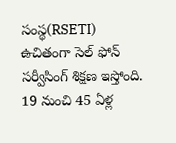సంస్థ(RSETI) ఉచితంగా సెల్ ఫోన్ సర్వీసింగ్ శిక్షణ ఇస్తోంది. 19 నుంచి 45 ఏళ్ల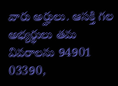వారు అర్హులు. ఆసక్తి గల అభ్యర్థులు తమ వివరాలను 94901 03390,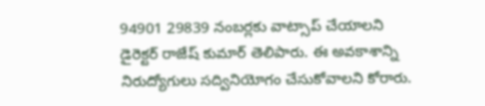94901 29839 నంబర్లకు వాట్సాప్ చేయాలని డైరెక్టర్ రాజేష్ కుమార్ తెలిపారు. ఈ అవకాశాన్ని నిరుద్యోగులు సద్వినియోగం చేసుకోవాలని కోరారు.